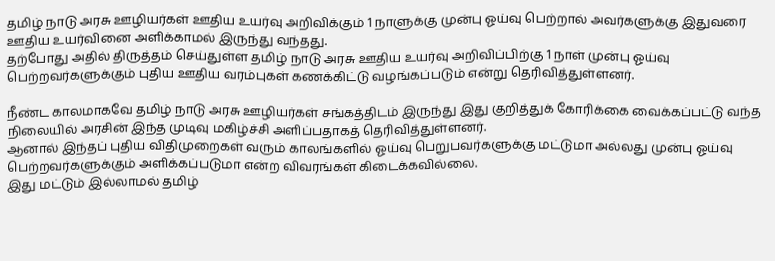தமிழ் நாடு அரசு ஊழியர்கள் ஊதிய உயர்வு அறிவிக்கும் 1 நாளுக்கு முன்பு ஓய்வு பெற்றால் அவர்களுக்கு இதுவரை ஊதிய உயர்வினை அளிக்காமல் இருந்து வந்தது.
தற்போது அதில் திருத்தம் செய்துள்ள தமிழ் நாடு அரசு ஊதிய உயர்வு அறிவிப்பிற்கு 1 நாள் முன்பு ஓய்வு பெற்றவர்களுக்கும் புதிய ஊதிய வரம்புகள் கணக்கிட்டு வழங்கப்படும் என்று தெரிவித்துள்ளனர்.

நீண்ட காலமாகவே தமிழ் நாடு அரசு ஊழியர்கள் சங்கத்திடம் இருந்து இது குறித்துக் கோரிக்கை வைக்கப்பட்டு வந்த நிலையில் அரசின் இந்த முடிவு மகிழ்ச்சி அளிப்பதாகத் தெரிவித்துள்ளனர்.
ஆனால் இந்தப் புதிய விதிமுறைகள் வரும் காலங்களில் ஓய்வு பெறுபவர்களுக்கு மட்டுமா அல்லது முன்பு ஓய்வு பெற்றவர்களுக்கும் அளிக்கப்படுமா என்ற விவரங்கள் கிடைக்கவில்லை.
இது மட்டும் இல்லாமல் தமிழ்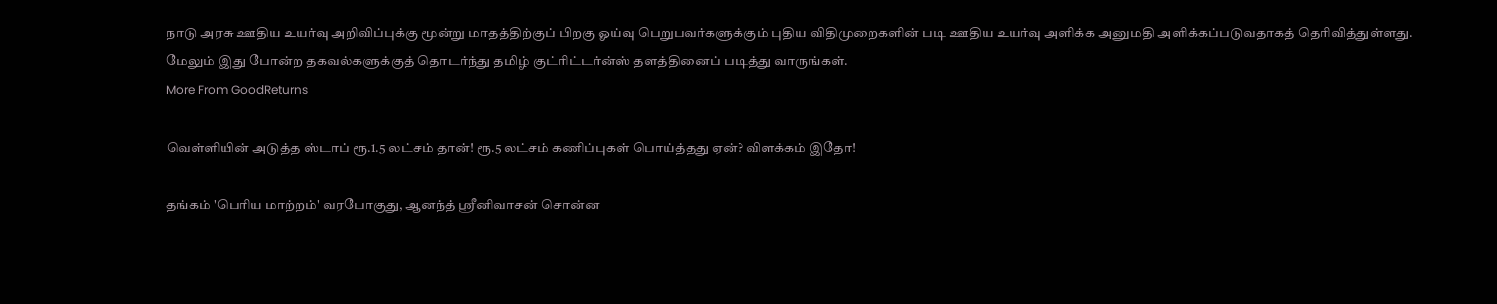நாடு அரசு ஊதிய உயர்வு அறிவிப்புக்கு மூன்று மாதத்திற்குப் பிறகு ஓய்வு பெறுபவர்களுக்கும் புதிய விதிமுறைகளின் படி ஊதிய உயர்வு அளிக்க அனுமதி அளிக்கப்படுவதாகத் தெரிவித்துள்ளது.
மேலும் இது போன்ற தகவல்களுக்குத் தொடர்ந்து தமிழ் குட்ரிட்டர்ன்ஸ் தளத்தினைப் படித்து வாருங்கள்.
More From GoodReturns

வெள்ளியின் அடுத்த ஸ்டாப் ரூ.1.5 லட்சம் தான்! ரூ.5 லட்சம் கணிப்புகள் பொய்த்தது ஏன்? விளக்கம் இதோ!

தங்கம் 'பெரிய மாற்றம்' வரபோகுது, ஆனந்த் ஸ்ரீனிவாசன் சொன்ன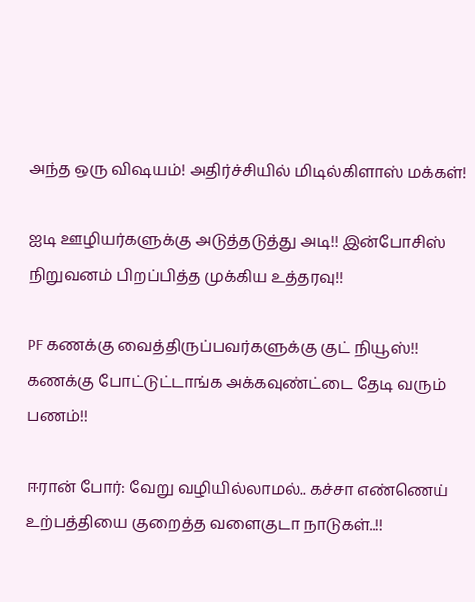அந்த ஒரு விஷயம்! அதிர்ச்சியில் மிடில்கிளாஸ் மக்கள்!

ஐடி ஊழியர்களுக்கு அடுத்தடுத்து அடி!! இன்போசிஸ் நிறுவனம் பிறப்பித்த முக்கிய உத்தரவு!!

PF கணக்கு வைத்திருப்பவர்களுக்கு குட் நியூஸ்!! கணக்கு போட்டுட்டாங்க அக்கவுண்ட்டை தேடி வரும் பணம்!!

ஈரான் போர்: வேறு வழியில்லாமல்.. கச்சா எண்ணெய் உற்பத்தியை குறைத்த வளைகுடா நாடுகள்..!!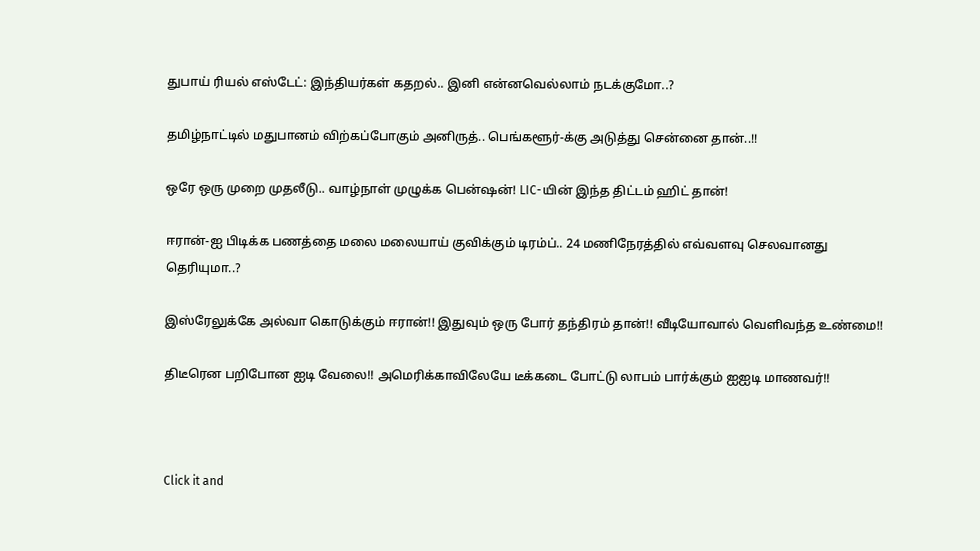துபாய் ரியல் எஸ்டேட்: இந்தியர்கள் கதறல்.. இனி என்னவெல்லாம் நடக்குமோ..?

தமிழ்நாட்டில் மதுபானம் விற்கப்போகும் அனிருத்.. பெங்களூர்-க்கு அடுத்து சென்னை தான்..!!

ஒரே ஒரு முறை முதலீடு.. வாழ்நாள் முழுக்க பென்ஷன்! LIC-யின் இந்த திட்டம் ஹிட் தான்!

ஈரான்-ஐ பிடிக்க பணத்தை மலை மலையாய் குவிக்கும் டிரம்ப்.. 24 மணிநேரத்தில் எவ்வளவு செலவானது தெரியுமா..?

இஸ்ரேலுக்கே அல்வா கொடுக்கும் ஈரான்!! இதுவும் ஒரு போர் தந்திரம் தான்!! வீடியோவால் வெளிவந்த உண்மை!!

திடீரென பறிபோன ஐடி வேலை!! அமெரிக்காவிலேயே டீக்கடை போட்டு லாபம் பார்க்கும் ஐஐடி மாணவர்!!



Click it and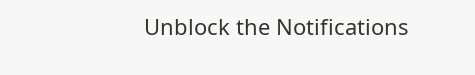Unblock the Notifications